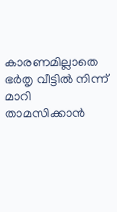കാരണമില്ലാതെ ഭര്‍തൃ വീട്ടിൽ നിന്ന് മാറി താമസിക്കാൻ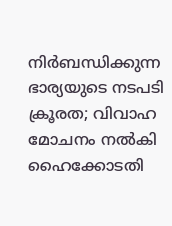നിർബന്ധിക്കുന്ന ഭാര്യയുടെ നടപടി ക്രൂരത; വിവാഹ മോചനം നൽകി ഹൈക്കോടതി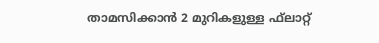താമസിക്കാൻ 2 മുറികളുള്ള ഫ്‌ലാറ്റ്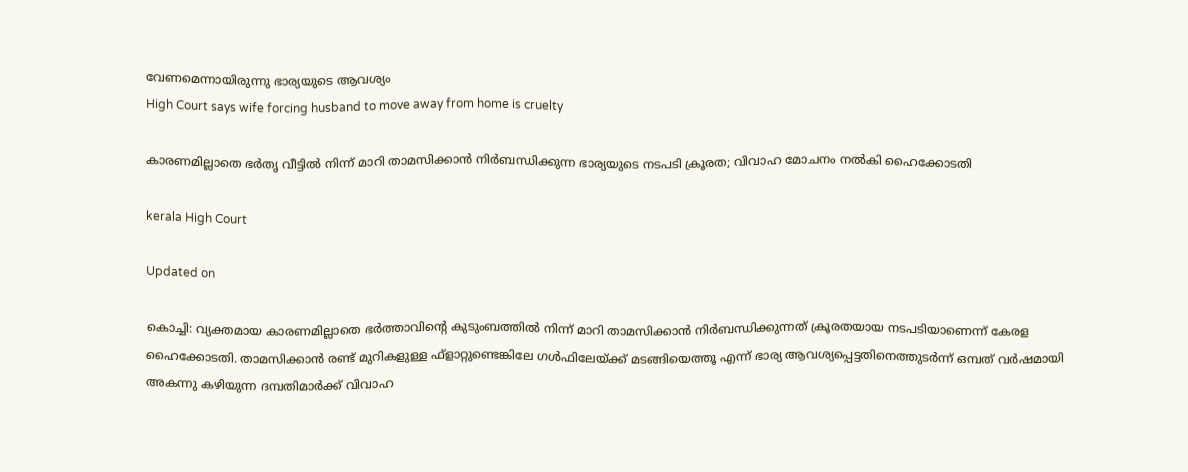വേണമെന്നായിരുന്നു ഭാര്യയുടെ ആവശ്യം
High Court says wife forcing husband to move away from home is cruelty

കാരണമില്ലാതെ ഭര്‍തൃ വീട്ടിൽ നിന്ന് മാറി താമസിക്കാൻ നിർബന്ധിക്കുന്ന ഭാര്യയുടെ നടപടി ക്രൂരത; വിവാഹ മോചനം നൽകി ഹൈക്കോടതി

kerala High Court

Updated on

കൊച്ചി: വ്യക്തമായ കാരണമില്ലാതെ ഭര്‍ത്താവിന്‍റെ കുടുംബത്തില്‍ നിന്ന് മാറി താമസിക്കാൻ നിർബന്ധിക്കുന്നത് ക്രൂരതയായ നടപടിയാണെന്ന് കേരള ഹൈക്കോടതി. താമസിക്കാന്‍ രണ്ട് മുറികളുള്ള ഫ്‌ളാറ്റുണ്ടെങ്കിലേ ഗള്‍ഫിലേയ്ക്ക് മടങ്ങിയെത്തൂ എന്ന് ഭാര്യ ആവശ്യപ്പെട്ടതിനെത്തുടര്‍ന്ന് ഒമ്പത് വര്‍ഷമായി അകന്നു കഴിയുന്ന ദമ്പതിമാര്‍ക്ക് വിവാഹ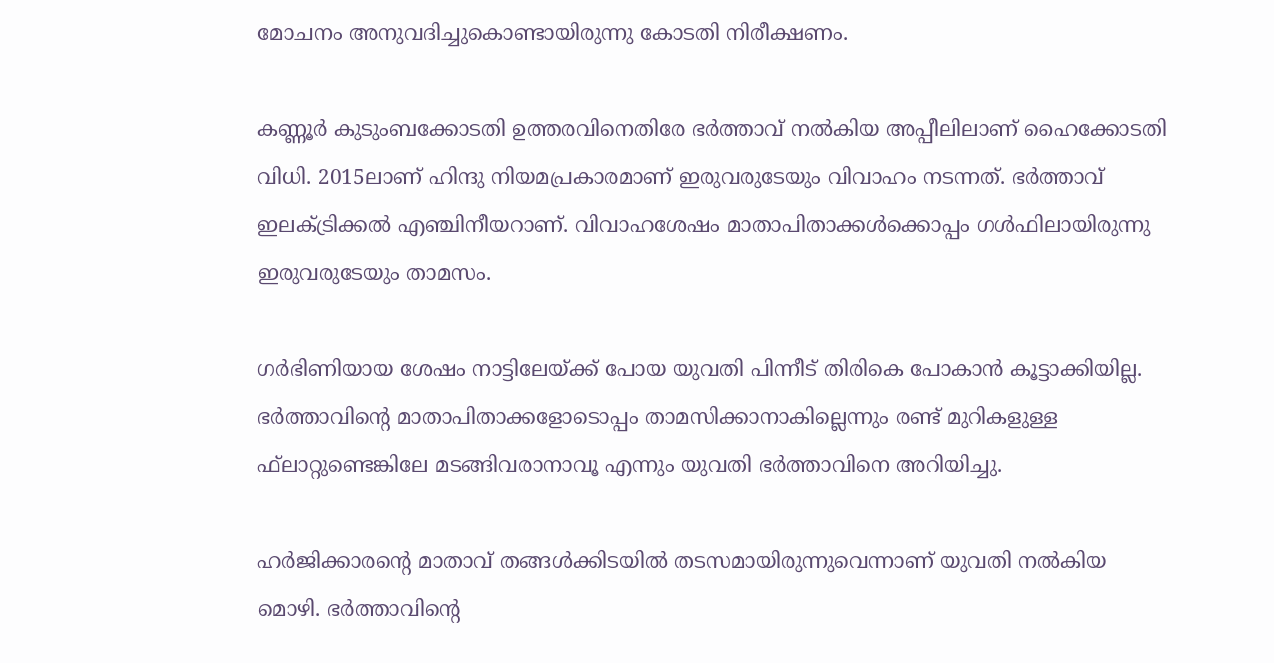മോചനം അനുവദിച്ചുകൊണ്ടായിരുന്നു കോടതി നിരീക്ഷണം.

കണ്ണൂര്‍ കുടുംബക്കോടതി ഉത്തരവിനെതിരേ ഭര്‍ത്താവ് നല്‍കിയ അപ്പീലിലാണ് ഹൈക്കോടതി വിധി. 2015ലാണ് ഹിന്ദു നിയമപ്രകാരമാണ് ഇരുവരുടേയും വിവാഹം നടന്നത്. ഭര്‍ത്താവ് ഇലക്ട്രിക്കല്‍ എഞ്ചിനീയറാണ്. വിവാഹശേഷം മാതാപിതാക്കൾക്കൊപ്പം ഗള്‍ഫിലായിരുന്നു ഇരുവരുടേയും താമസം.

ഗര്‍ഭിണിയായ ശേഷം നാട്ടിലേയ്ക്ക് പോയ യുവതി പിന്നീട് തിരികെ പോകാന്‍ കൂട്ടാക്കിയില്ല. ഭര്‍ത്താവിന്‍റെ മാതാപിതാക്കളോടൊപ്പം താമസിക്കാനാകില്ലെന്നും രണ്ട് മുറികളുള്ള ഫ്‌ലാറ്റുണ്ടെങ്കിലേ മടങ്ങിവരാനാവൂ എന്നും യുവതി ഭര്‍ത്താവിനെ അറിയിച്ചു.

ഹര്‍ജിക്കാരന്‍റെ മാതാവ് തങ്ങള്‍ക്കിടയില്‍ തടസമായിരുന്നുവെന്നാണ് യുവതി നല്‍കിയ മൊഴി. ഭര്‍ത്താവിന്‍റെ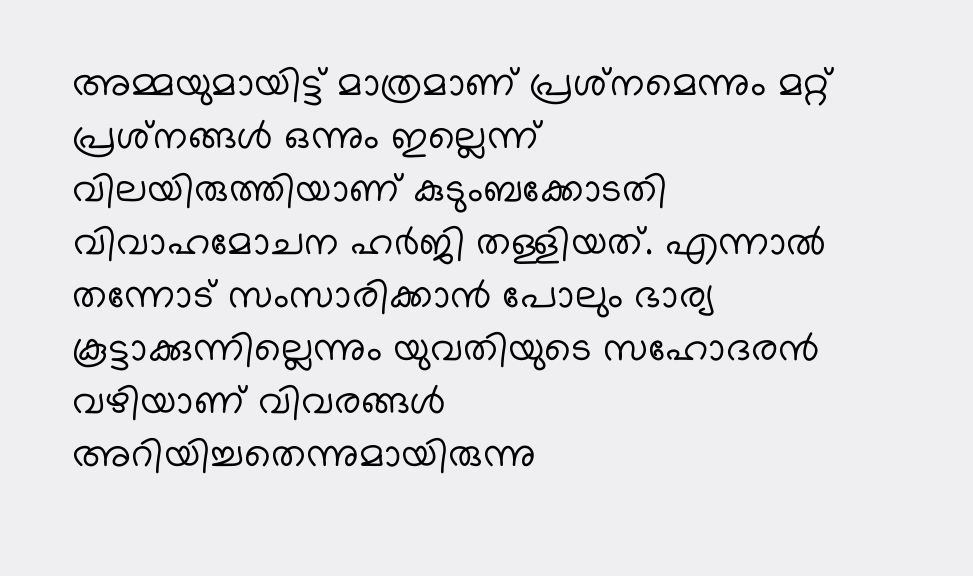അമ്മയുമായിട്ട് മാത്രമാണ് പ്രശ്‌നമെന്നും മറ്റ് പ്രശ്‌നങ്ങള്‍ ഒന്നും ഇല്ലെന്ന് വിലയിരുത്തിയാണ് കുടുംബക്കോടതി വിവാഹമോചന ഹർജി തള്ളിയത്. എന്നാല്‍ തന്നോട് സംസാരിക്കാന്‍ പോലും ഭാര്യ കൂട്ടാക്കുന്നില്ലെന്നും യുവതിയുടെ സഹോദരന്‍ വഴിയാണ് വിവരങ്ങള്‍ അറിയിച്ചതെന്നുമായിരുന്നു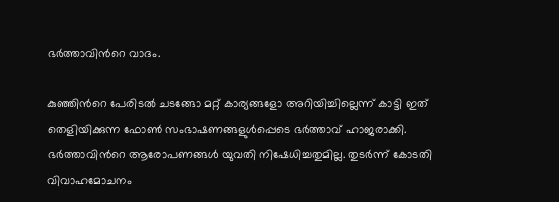ഭർത്താവിന്‍റെ വാദം.

കുഞ്ഞിന്‍റെ പേരിടല്‍ ചടങ്ങോ മറ്റ് കാര്യങ്ങളോ അറിയിച്ചില്ലെന്ന് കാട്ടി ഇത് തെളിയിക്കുന്ന ഫോണ്‍ സംഭാഷണങ്ങളുള്‍പ്പെടെ ഭര്‍ത്താവ് ഹാജരാക്കി. ഭര്‍ത്താവിന്‍റെ ആരോപണങ്ങള്‍ യുവതി നിഷേധിച്ചതുമില്ല. തുടർന്ന് കോടതി വിവാഹമോചനം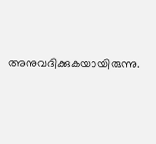അനുവദിക്കുകയായിരുന്നു.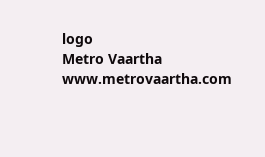logo
Metro Vaartha
www.metrovaartha.com